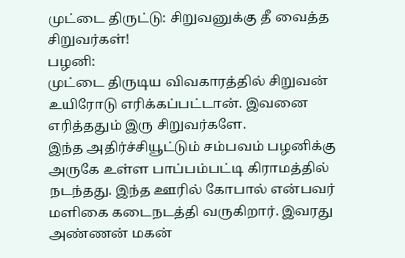முட்டை திருட்டு: சிறுவனுக்கு தீ வைத்த சிறுவர்கள்!
பழனி:
முட்டை திருடிய விவகாரத்தில் சிறுவன் உயிரோடு எரிக்கப்பட்டான். இவனை எரித்ததும் இரு சிறுவர்களே.
இந்த அதிர்ச்சியூட்டும் சம்பவம் பழனிக்கு அருகே உள்ள பாப்பம்பட்டி கிராமத்தில் நடந்தது. இந்த ஊரில் கோபால் என்பவர் மளிகை கடைநடத்தி வருகிறார். இவரது அண்ணன் மகன்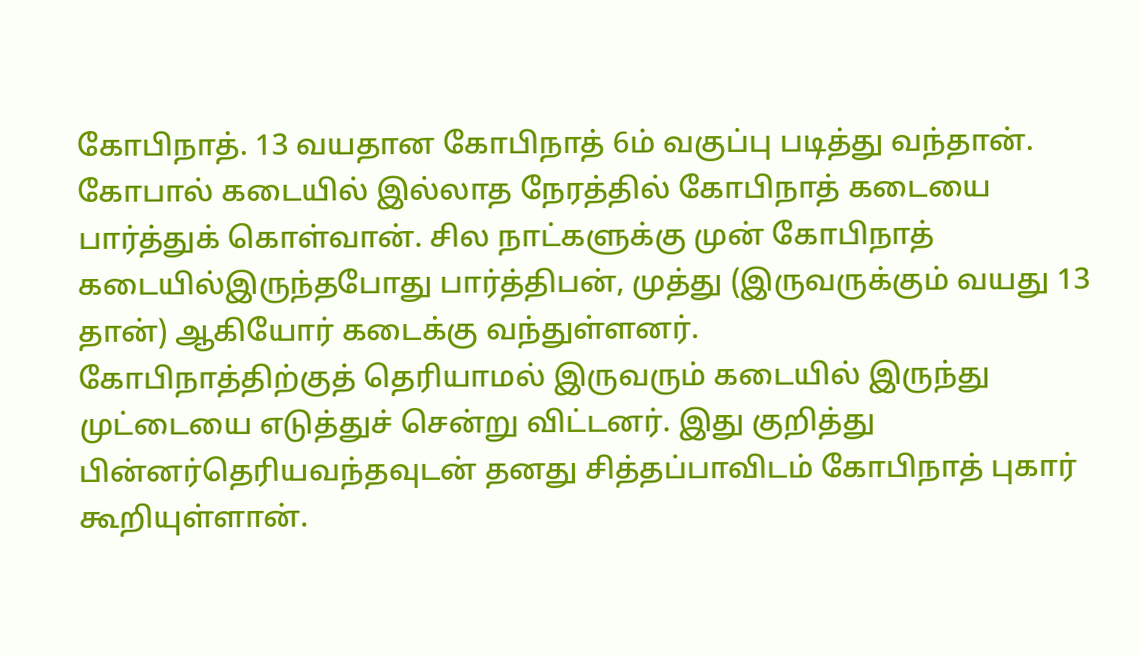கோபிநாத். 13 வயதான கோபிநாத் 6ம் வகுப்பு படித்து வந்தான்.
கோபால் கடையில் இல்லாத நேரத்தில் கோபிநாத் கடையை பார்த்துக் கொள்வான். சில நாட்களுக்கு முன் கோபிநாத் கடையில்இருந்தபோது பார்த்திபன், முத்து (இருவருக்கும் வயது 13 தான்) ஆகியோர் கடைக்கு வந்துள்ளனர்.
கோபிநாத்திற்குத் தெரியாமல் இருவரும் கடையில் இருந்து முட்டையை எடுத்துச் சென்று விட்டனர். இது குறித்து பின்னர்தெரியவந்தவுடன் தனது சித்தப்பாவிடம் கோபிநாத் புகார் கூறியுள்ளான்.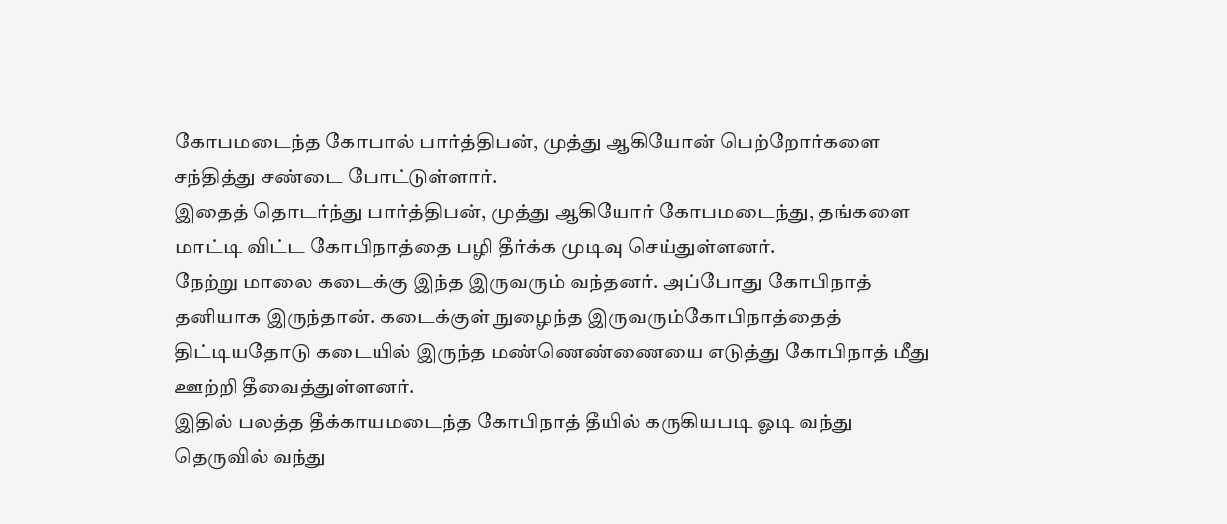கோபமடைந்த கோபால் பார்த்திபன், முத்து ஆகியோன் பெற்றோர்களை சந்தித்து சண்டை போட்டுள்ளார்.
இதைத் தொடர்ந்து பார்த்திபன், முத்து ஆகியோர் கோபமடைந்து, தங்களை மாட்டி விட்ட கோபிநாத்தை பழி தீர்க்க முடிவு செய்துள்ளனர்.
நேற்று மாலை கடைக்கு இந்த இருவரும் வந்தனர். அப்போது கோபிநாத் தனியாக இருந்தான். கடைக்குள் நுழைந்த இருவரும்கோபிநாத்தைத் திட்டியதோடு கடையில் இருந்த மண்ணெண்ணையை எடுத்து கோபிநாத் மீது ஊற்றி தீவைத்துள்ளனர்.
இதில் பலத்த தீக்காயமடைந்த கோபிநாத் தீயில் கருகியபடி ஓடி வந்து தெருவில் வந்து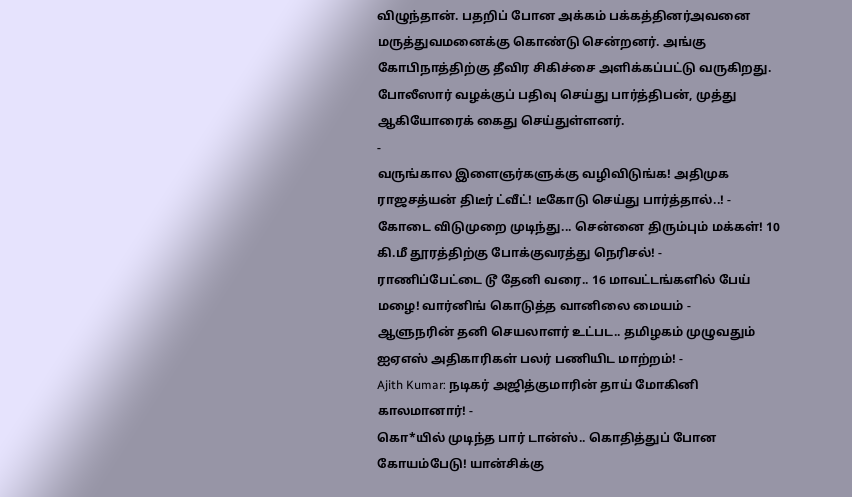விழுந்தான். பதறிப் போன அக்கம் பக்கத்தினர்அவனை மருத்துவமனைக்கு கொண்டு சென்றனர். அங்கு கோபிநாத்திற்கு தீவிர சிகிச்சை அளிக்கப்பட்டு வருகிறது.
போலீஸார் வழக்குப் பதிவு செய்து பார்த்திபன், முத்து ஆகியோரைக் கைது செய்துள்ளனர்.
-
வருங்கால இளைஞர்களுக்கு வழிவிடுங்க! அதிமுக ராஜசத்யன் திடீர் ட்வீட்! டீகோடு செய்து பார்த்தால்..! -
கோடை விடுமுறை முடிந்து... சென்னை திரும்பும் மக்கள்! 10 கி.மீ தூரத்திற்கு போக்குவரத்து நெரிசல்! -
ராணிப்பேட்டை டூ தேனி வரை.. 16 மாவட்டங்களில் பேய் மழை! வார்னிங் கொடுத்த வானிலை மையம் -
ஆளுநரின் தனி செயலாளர் உட்பட.. தமிழகம் முழுவதும் ஐஏஎஸ் அதிகாரிகள் பலர் பணியிட மாற்றம்! -
Ajith Kumar: நடிகர் அஜித்குமாரின் தாய் மோகினி காலமானார்! -
கொ*யில் முடிந்த பார் டான்ஸ்.. கொதித்துப் போன கோயம்பேடு! யான்சிக்கு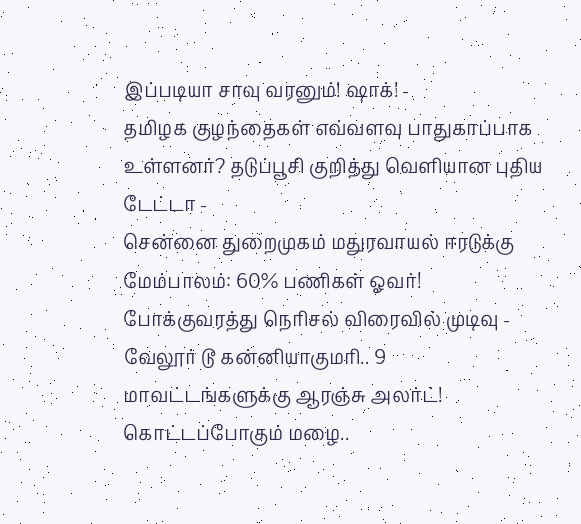இப்படியா சாவு வரனும்! ஷாக்! -
தமிழக குழந்தைகள் எவ்வளவு பாதுகாப்பாக உள்ளனர்? தடுப்பூசி குறித்து வெளியான புதிய டேட்டா -
சென்னை துறைமுகம் மதுரவாயல் ஈரடுக்கு மேம்பாலம்: 60% பணிகள் ஓவர்! போக்குவரத்து நெரிசல் விரைவில் முடிவு -
வேலூர் டூ கன்னியாகுமரி.. 9 மாவட்டங்களுக்கு ஆரஞ்சு அலர்ட்! கொட்டப்போகும் மழை..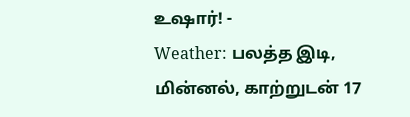உஷார்! -
Weather: பலத்த இடி, மின்னல், காற்றுடன் 17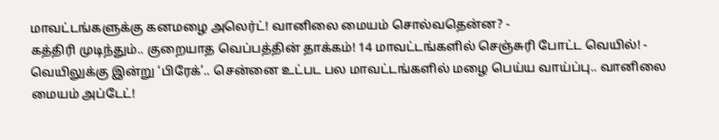மாவட்டங்களுக்கு கனமழை அலெர்ட்! வானிலை மையம் சொல்வதென்ன? -
கத்திரி முடிந்தும்.. குறையாத வெப்பத்தின் தாக்கம்! 14 மாவட்டங்களில் செஞ்சுரி போட்ட வெயில்! -
வெயிலுக்கு இன்று ‘பிரேக்’.. சென்னை உட்பட பல மாவட்டங்களில் மழை பெய்ய வாய்ப்பு.. வானிலை மையம் அப்டேட்!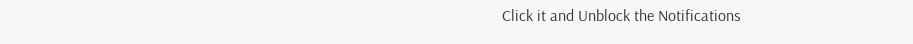Click it and Unblock the Notifications